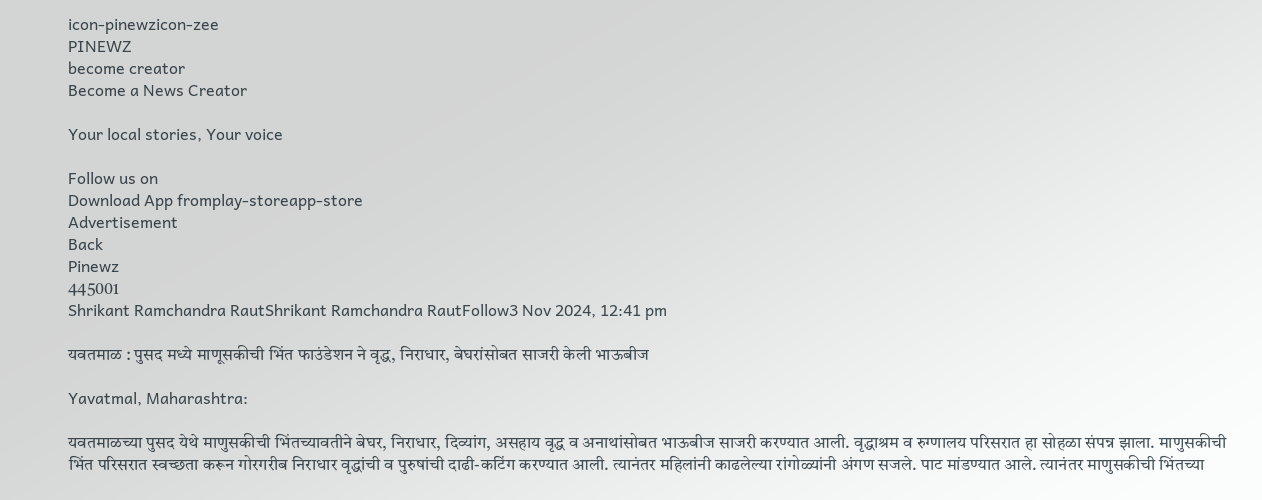icon-pinewzicon-zee
PINEWZ
become creator
Become a News Creator

Your local stories, Your voice

Follow us on
Download App fromplay-storeapp-store
Advertisement
Back
Pinewz
445001
Shrikant Ramchandra RautShrikant Ramchandra RautFollow3 Nov 2024, 12:41 pm

यवतमाळ : पुसद मध्ये माणूसकीची भिंत फाउंडेशन ने वृद्ध, निराधार, बेघरांसोबत साजरी केली भाऊबीज

Yavatmal, Maharashtra:

यवतमाळच्या पुसद येथे माणुसकीची भिंतच्यावतीने बेघर, निराधार, दिव्यांग, असहाय वृद्ध व अनाथांसोबत भाऊबीज साजरी करण्यात आली. वृद्धाश्रम व रुग्णालय परिसरात हा सोहळा संपन्न झाला. माणुसकीची भिंत परिसरात स्वच्छता करून गोरगरीब निराधार वृद्धांची व पुरुषांची दाढी-कटिंग करण्यात आली. त्यानंतर महिलांनी काढलेल्या रांगोळ्यांनी अंगण सजले. पाट मांडण्यात आले. त्यानंतर माणुसकीची भिंतच्या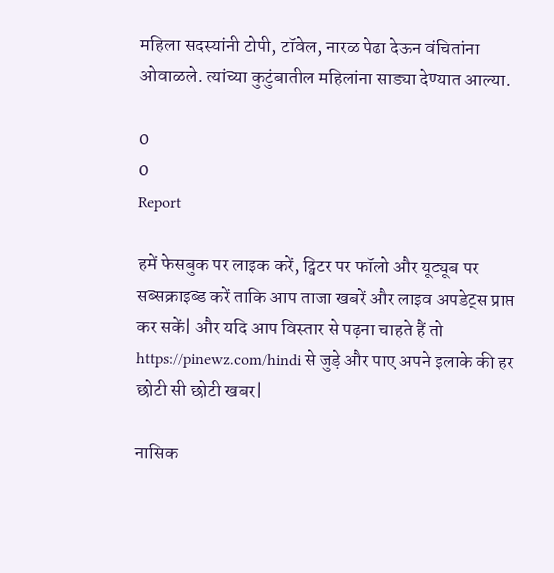महिला सदस्यांनी टोपी, टॉवेल, नारळ पेढा देऊन वंचितांना ओवाळले. त्यांच्या कुटुंबातील महिलांना साड्या देण्यात आल्या.

0
0
Report

हमें फेसबुक पर लाइक करें, ट्विटर पर फॉलो और यूट्यूब पर सब्सक्राइब्ड करें ताकि आप ताजा खबरें और लाइव अपडेट्स प्राप्त कर सकें| और यदि आप विस्तार से पढ़ना चाहते हैं तो https://pinewz.com/hindi से जुड़े और पाए अपने इलाके की हर छोटी सी छोटी खबर|

नासिक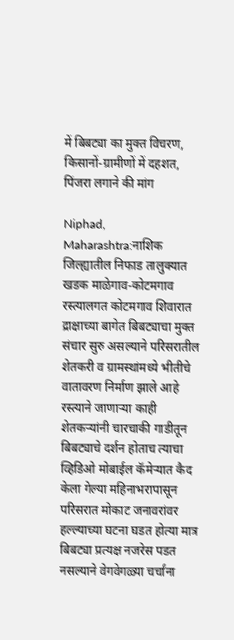में बिबट्या का मुक्त विचरण, किसानों-ग्रामीणों में दहशत, पिंजरा लगाने की मांग

Niphad, Maharashtra:नाशिक जिल्ह्यातील निफाड तालुक्यात खडक माळेगाव-कोटमगाव रस्त्यालगत कोटमगाव शिवारात द्राक्षाच्या बागेत बिबट्याचा मुक्त संचार सुरु असल्याने परिसरातील शेतकरी व ग्रामस्थांमध्ये भीतीचे वातावरण निर्माण झाले आहे रस्त्याने जाणाऱ्या काही शेतकऱ्यांनी चारचाकी गाडीतून बिबट्याचे दर्शन होताच त्याचा व्हिडिओ मोबाईल कॅमेऱ्यात कैद केला गेल्या महिनाभरापासून परिसरात मोकाट जनावरांवर हल्ल्याच्या घटना घडत होत्या मात्र बिबट्या प्रत्यक्ष नजरेस पडत नसल्याने वेगवेगळ्या चर्चांना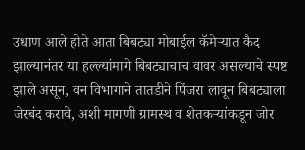उधाण आले होते आता बिबट्या मोबाईल कॅमेऱ्यात कैद झाल्यानंतर या हल्ल्यांमागे बिबट्याचाच वावर असल्याचे स्पष्ट झाले असून, वन विभागाने तातडीने पिंजरा लावून बिबट्याला जेरबंद करावे, अशी मागणी ग्रामस्थ व शेतकऱ्यांकडून जोर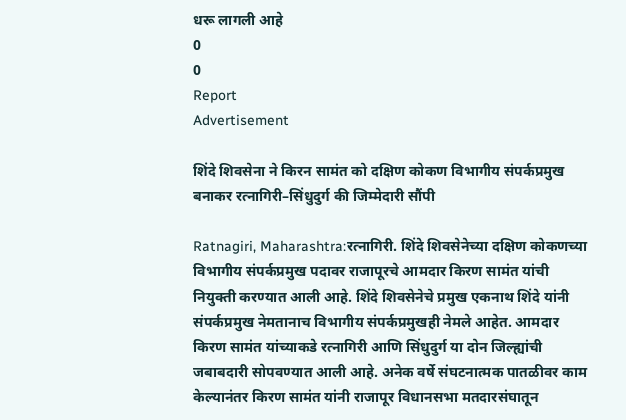धरू लागली आहे
0
0
Report
Advertisement

शिंदे शिवसेना ने किरन सामंत को दक्षिण कोकण विभागीय संपर्कप्रमुख बनाकर रत्नागिरी–सिंधुदुर्ग की जिम्मेदारी सौंपी

Ratnagiri, Maharashtra:रत्नागिरी. शिंदे शिवसेनेच्या दक्षिण कोकणच्या विभागीय संपर्कप्रमुख पदावर राजापूरचे आमदार किरण सामंत यांची नियुक्ती करण्यात आली आहे. शिंदे शिवसेनेचे प्रमुख एकनाथ शिंदे यांनी संपर्कप्रमुख नेमतानाच विभागीय संपर्कप्रमुखही नेमले आहेत. आमदार किरण सामंत यांच्याकडे रत्नागिरी आणि सिंधुदुर्ग या दोन जिल्ह्यांची जबाबदारी सोपवण्यात आली आहे. अनेक वर्षे संघटनात्मक पातळीवर काम केल्यानंतर किरण सामंत यांनी राजापूर विधानसभा मतदारसंघातून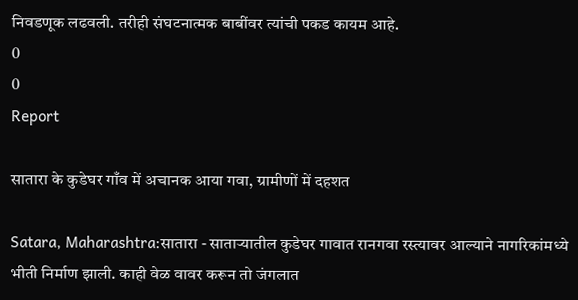निवडणूक लढवली. तरीही संघटनात्मक बाबींवर त्यांची पकड कायम आहे.
0
0
Report

सातारा के कुडेघर गाँव में अचानक आया गवा, ग्रामीणों में दहशत

Satara, Maharashtra:सातारा - साताऱ्यातील कुडेघर गावात रानगवा रस्त्यावर आल्याने नागरिकांमध्ये भीती निर्माण झाली. काही वेळ वावर करून तो जंगलात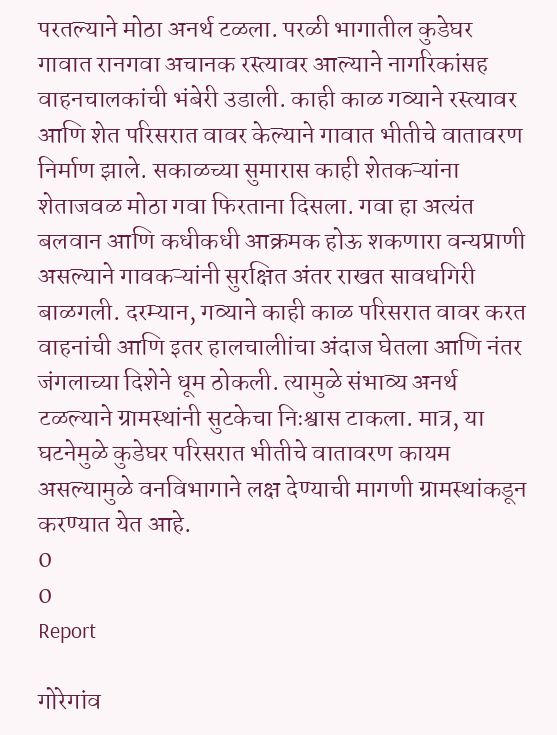परतल्याने मोठा अनर्थ टळला. परळी भागातील कुडेघर गावात रानगवा अचानक रस्त्यावर आल्याने नागरिकांसह वाहनचालकांची भंबेरी उडाली. काही काळ गव्याने रस्त्यावर आणि शेत परिसरात वावर केल्याने गावात भीतीचे वातावरण निर्माण झाले. सकाळच्या सुमारास काही शेतकऱ्यांना शेताजवळ मोठा गवा फिरताना दिसला. गवा हा अत्यंत बलवान आणि कधीकधी आक्रमक होऊ शकणारा वन्यप्राणी असल्याने गावकऱ्यांनी सुरक्षित अंतर राखत सावधगिरी बाळगली. दरम्यान, गव्याने काही काळ परिसरात वावर करत वाहनांची आणि इतर हालचालीांचा अंदाज घेतला आणि नंतर जंगलाच्या दिशेने धूम ठोकली. त्यामुळे संभाव्य अनर्थ टळल्याने ग्रामस्थांनी सुटकेचा निःश्वास टाकला. मात्र, या घटनेमुळे कुडेघर परिसरात भीतीचे वातावरण कायम असल्यामुळे वनविभागाने लक्ष देण्याची मागणी ग्रामस्थांकडून करण्यात येत आहे.
0
0
Report

गोरेगांव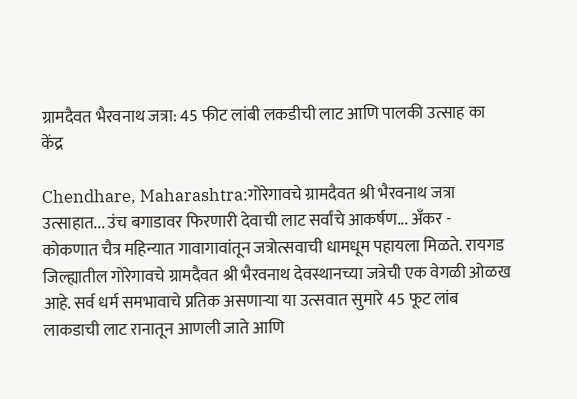ग्रामदैवत भैरवनाथ जत्रा: 45 फीट लांबी लकडीची लाट आणि पालकी उत्साह का केंद्र

Chendhare, Maharashtra:गोरेगावचे ग्रामदैवत श्री भैरवनाथ जत्रा उत्साहात... उंच बगाडावर फिरणारी देवाची लाट सर्वांचे आकर्षण... अँकर - कोकणात चैत्र महिन्यात गावागावांतून जत्रोत्सवाची धामधूम पहायला मिळते. रायगड जिल्ह्यातील गोरेगावचे ग्रामदैवत श्री भैरवनाथ देवस्थानच्या जत्रेची एक वेगळी ओळख आहे. सर्व धर्म समभावाचे प्रतिक असणार्‍या या उत्सवात सुमारे 45 फूट लांब लाकडाची लाट रानातून आणली जाते आणि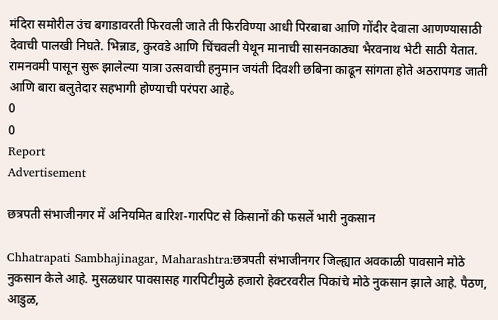मंदिरा समोरील उंच बगाडावरती फिरवली जाते ती फिरविण्या आधी पिरबाबा आणि गोंदीर देवाला आणण्यासाठी देवाची पालखी निघते. भिन्नाड, कुरवडे आणि चिंचवली येथून मानाची सासनकाठ्या भैरवनाथ भेटी साठी येतात. रामनवमी पासून सुरू झालेल्या यात्रा उत्सवाची हनुमान जयंती दिवशी छबिना काढून सांगता होते अठरापगड जाती आणि बारा बलुतेदार सहभागी होण्याची परंपरा आहे。
0
0
Report
Advertisement

छत्रपती संभाजीनगर में अनियमित बारिश-गारपिट से किसानों की फसलें भारी नुकसान

Chhatrapati Sambhajinagar, Maharashtra:छत्रपती संभाजीनगर जिल्ह्यात अवकाळी पावसाने मोठे नुकसान केले आहे. मुसळधार पावसासह गारपिटीमुळे हजारो हेक्टरवरील पिकांचे मोठे नुकसान झाले आहे. पैठण, आडुळ,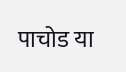पाचोड या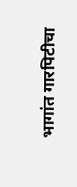भागांत गारपिटीचा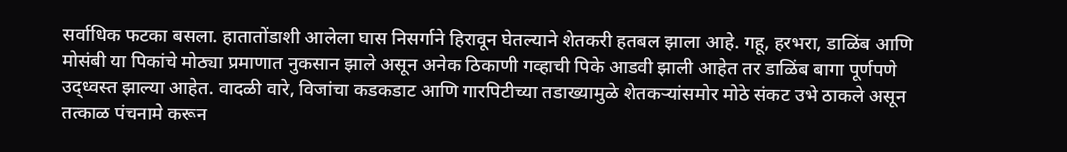सर्वाधिक फटका बसला. हातातोंडाशी आलेला घास निसर्गाने हिरावून घेतल्याने शेतकरी हतबल झाला आहे. गहू, हरभरा, डाळिंब आणि मोसंबी या पिकांचे मोठ्या प्रमाणात नुकसान झाले असून अनेक ठिकाणी गव्हाची पिके आडवी झाली आहेत तर डाळिंब बागा पूर्णपणे उद्ध्वस्त झाल्या आहेत. वादळी वारे, विजांचा कडकडाट आणि गारपिटीच्या तडाख्यामुळे शेतकऱ्यांसमोर मोठे संकट उभे ठाकले असून तत्काळ पंचनामे करून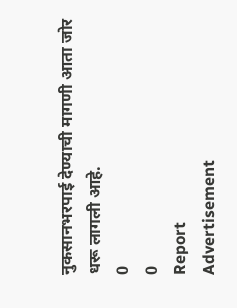नुकसानभरपाई देण्याची मागणी आता जोर धरू लागली आहे.
0
0
Report
Advertisement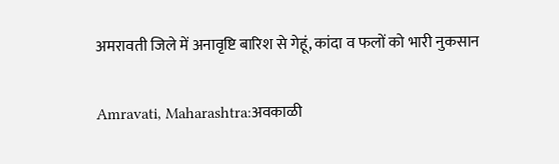अमरावती जिले में अनावृष्टि बारिश से गेहूं, कांदा व फलों को भारी नुकसान

Amravati, Maharashtra:अवकाळी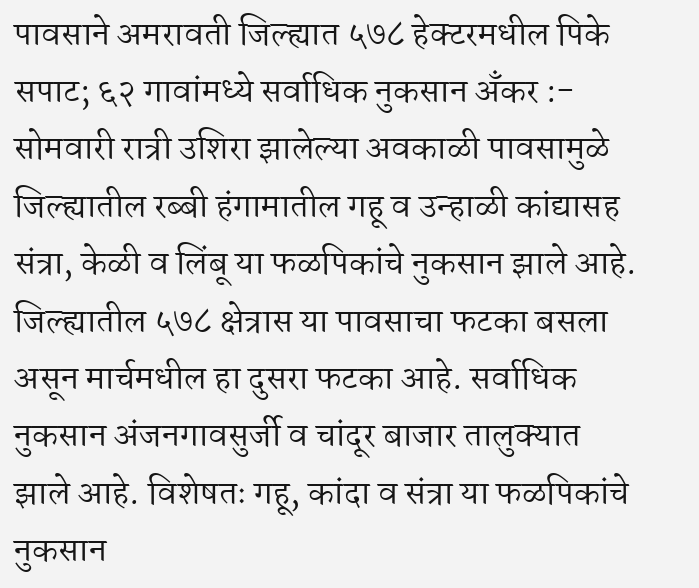पावसाने अमरावती जिल्ह्यात ५७८ हेक्टरमधील पिके सपाट; ६२ गावांमध्ये सर्वाधिक नुकसान अँकर :- सोमवारी रात्री उशिरा झालेल्या अवकाळी पावसामुळे जिल्ह्यातील रब्बी हंगामातील गहू व उन्हाळी कांद्यासह संत्रा, केळी व लिंबू या फळपिकांचे नुकसान झाले आहे. जिल्ह्यातील ५७८ क्षेत्रास या पावसाचा फटका बसला असून मार्चमधील हा दुसरा फटका आहे. सर्वाधिक नुकसान अंजनगावसुर्जी व चांदूर बाजार तालुक्यात झाले आहे. विशेषतः गहू, कांदा व संत्रा या फळपिकांचे नुकसान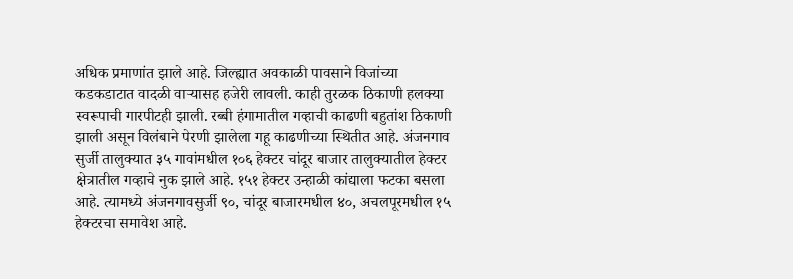अधिक प्रमाणांत झाले आहे. जिल्ह्यात अवकाळी पावसाने विजांच्या कडकडाटात वादळी वाऱ्यासह हजेरी लावली. काही तुरळक ठिकाणी हलक्या स्वरूपाची गारपीटही झाली. रब्बी हंगामातील गव्हाची काढणी बहुतांश ठिकाणी झाली असून विलंबाने पेरणी झालेला गहू काढणीच्या स्थितीत आहे. अंजनगाव सुर्जी तालुक्यात ३५ गावांमधील १०६ हेक्टर चांदूर बाजार तालुक्यातील हेक्टर क्षेत्रातील गव्हाचे नुक झाले आहे. १५१ हेक्टर उन्हाळी कांद्याला फटका बसला आहे. त्यामध्ये अंजनगावसुर्जी ९०, चांदूर बाजारमधील ४०, अचलपूरमधील १५ हेक्टरचा समावेश आहे.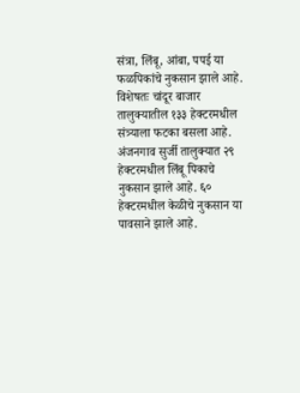संत्रा, लिंबू, आंबा, पपई या फळपिकांचे नुकसान झाले आहे. विशेषतः चांदूर बाजार तालुक्यातील १३३ हेक्टरमधील संत्र्याला फटका बसला आहे. अंजनगाव सुर्जी तालुक्यात २९ हेक्टरमधील लिंबू पिकाचे नुकसान झाले आहे. ६० हेक्टरमधील केळीचे नुकसान या पावसाने झाले आहे.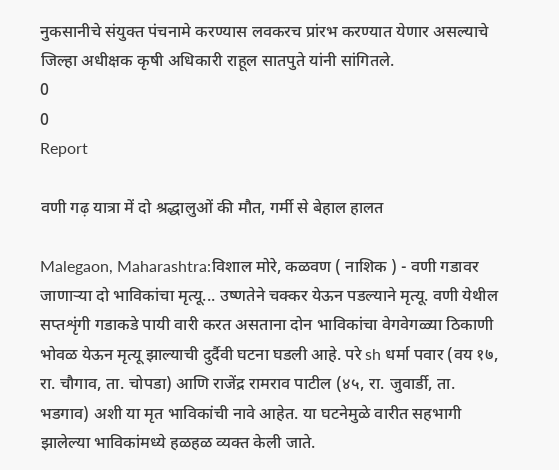नुकसानीचे संयुक्त पंचनामे करण्यास लवकरच प्रांरभ करण्यात येणार असल्याचे जिल्हा अधीक्षक कृषी अधिकारी राहूल सातपुते यांनी सांगितले.
0
0
Report

वणी गढ़ यात्रा में दो श्रद्धालुओं की मौत, गर्मी से बेहाल हालत

Malegaon, Maharashtra:विशाल मोरे, कळवण ( नाशिक ) - वणी गडावर जाणाऱ्या दो भाविकांचा मृत्यू... उष्णतेने चक्कर येऊन पडल्याने मृत्यू. वणी येथील सप्तशृंगी गडाकडे पायी वारी करत असताना दोन भाविकांचा वेगवेगळ्या ठिकाणी भोवळ येऊन मृत्यू झाल्याची दुर्दैवी घटना घडली आहे. परे sh धर्मा पवार (वय १७, रा. चौगाव, ता. चोपडा) आणि राजेंद्र रामराव पाटील (४५, रा. जुवार्डी, ता. भडगाव) अशी या मृत भाविकांची नावे आहेत. या घटनेमुळे वारीत सहभागी झालेल्या भाविकांमध्ये हळहळ व्यक्त केली जाते.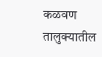कळवण तालुक्यातील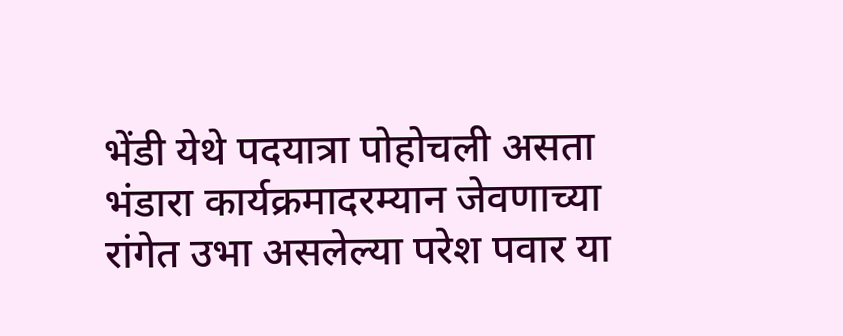भेंडी येथे पदयात्रा पोहोचली असता भंडारा कार्यक्रमादरम्यान जेवणाच्या रांगेत उभा असलेल्या परेश पवार या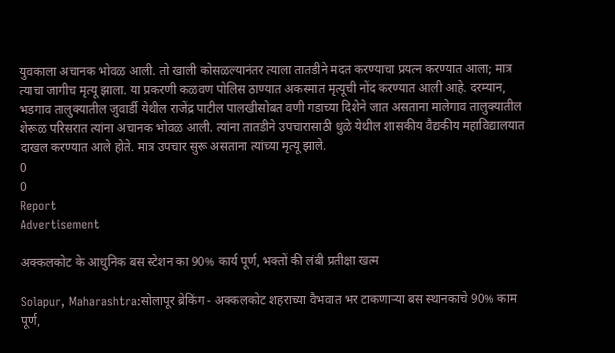युवकाला अचानक भोवळ आली. तो खाली कोसळल्यानंतर त्याला तातडीने मदत करण्याचा प्रयत्न करण्यात आला; मात्र त्याचा जागीच मृत्यू झाला. या प्रकरणी कळवण पोलिस ठाण्यात अकस्मात मृत्यूची नोंद करण्यात आली आहे. दरम्यान, भडगाव तालुक्यातील जुवार्डी येथील राजेंद्र पाटील पालखीसोबत वणी गडाच्या दिशेने जात असताना मालेगाव तालुक्यातील शेरूळ परिसरात त्यांना अचानक भोवळ आली. त्यांना तातडीने उपचारासाठी धुळे येथील शासकीय वैद्यकीय महाविद्यालयात दाखल करण्यात आले होते. मात्र उपचार सुरू असताना त्यांच्या मृत्यू झाले.
0
0
Report
Advertisement

अक्कलकोट के आधुनिक बस स्टेशन का 90% कार्य पूर्ण, भक्तों की लंबी प्रतीक्षा खत्म

Solapur, Maharashtra:सोलापूर ब्रेकिंग - अक्कलकोट शहराच्या वैभवात भर टाकणाऱ्या बस स्थानकाचे 90% काम पूर्ण,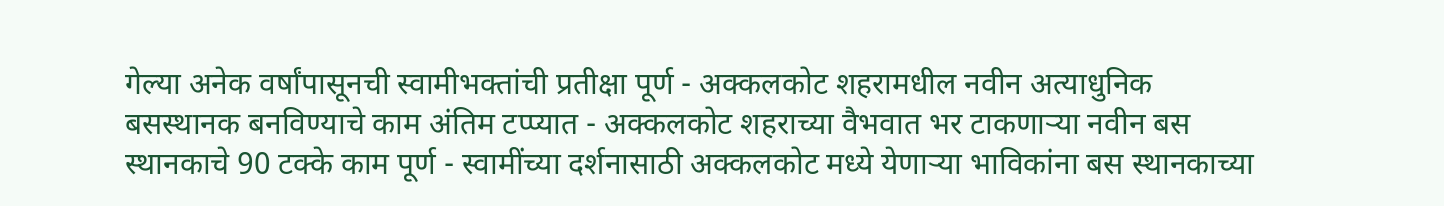गेल्या अनेक वर्षांपासूनची स्वामीभक्तांची प्रतीक्षा पूर्ण - अक्कलकोट शहरामधील नवीन अत्याधुनिक बसस्थानक बनविण्याचे काम अंतिम टप्प्यात - अक्कलकोट शहराच्या वैभवात भर टाकणाऱ्या नवीन बस स्थानकाचे 90 टक्के काम पूर्ण - स्वामींच्या दर्शनासाठी अक्कलकोट मध्ये येणाऱ्या भाविकांना बस स्थानकाच्या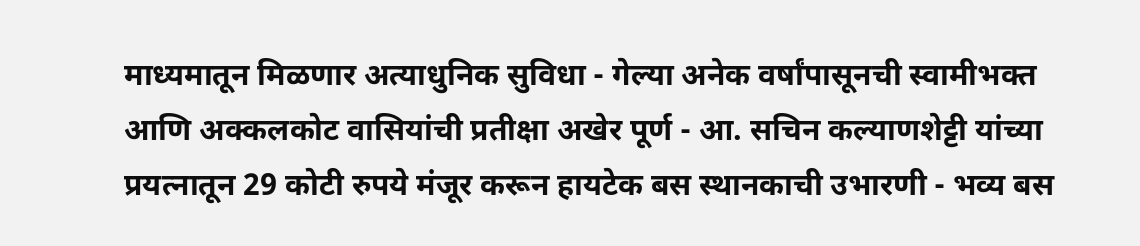माध्यमातून मिळणार अत्याधुनिक सुविधा - गेल्या अनेक वर्षांपासूनची स्वामीभक्त आणि अक्कलकोट वासियांची प्रतीक्षा अखेर पूर्ण - आ. सचिन कल्याणशेट्टी यांच्या प्रयत्नातून 29 कोटी रुपये मंजूर करून हायटेक बस स्थानकाची उभारणी - भव्य बस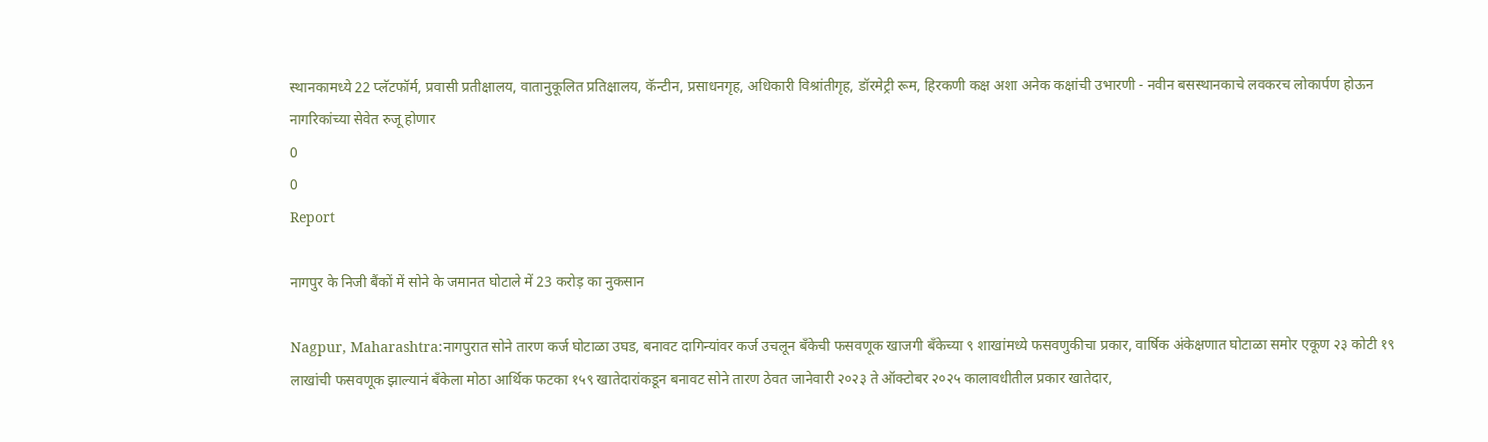स्थानकामध्ये 22 प्लॅटफॉर्म, प्रवासी प्रतीक्षालय, वातानुकूलित प्रतिक्षालय, कॅन्टीन, प्रसाधनगृह, अधिकारी विश्रांतीगृह, डॉरमेट्री रूम, हिरकणी कक्ष अशा अनेक कक्षांची उभारणी - नवीन बसस्थानकाचे लवकरच लोकार्पण होऊन नागरिकांच्या सेवेत रुजू होणार
0
0
Report

नागपुर के निजी बैंकों में सोने के जमानत घोटाले में 23 करोड़ का नुकसान

Nagpur, Maharashtra:नागपुरात सोने तारण कर्ज घोटाळा उघड, बनावट दागिन्यांवर कर्ज उचलून बँकेची फसवणूक खाजगी बँकेच्या ९ शाखांमध्ये फसवणुकीचा प्रकार, वार्षिक अंकेक्षणात घोटाळा समोर एकूण २३ कोटी १९ लाखांची फसवणूक झाल्यानं बँकेला मोठा आर्थिक फटका १५९ खातेदारांकडून बनावट सोने तारण ठेवत जानेवारी २०२३ ते ऑक्टोबर २०२५ कालावधीतील प्रकार खातेदार,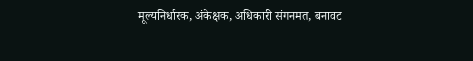मूल्यनिर्धारक, अंकेक्षक, अधिकारी संगनमत, बनावट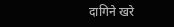दागिने खरे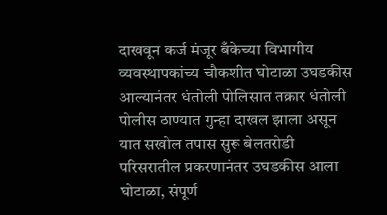दाखवून कर्ज मंजूर बँकेच्या विभागीय व्यवस्थापकांच्य चौकशीत घोटाळा उघडकीस आल्यानंतर धंतोली पोलिसात तक्रार धंतोली पोलीस ठाण्यात गुन्हा दाखल झाला असून यात सखोल तपास सुरू बेलतरोडी परिसरातील प्रकरणानंतर उघडकीस आला घोटाळा, संपूर्ण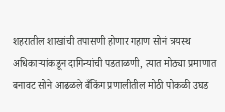शहरातील शाखांची तपासणी होणार गहाण सोनं त्रयस्थ अधिकाऱ्यांकडून दागिन्यांची पडताळणी, त्यात मोठ्या प्रमाणात बनावट सोने आढळले बँकिंग प्रणालीतील मोठी पोकळी उघड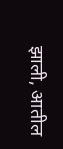झाली, आतील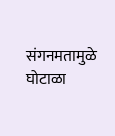संगनमतामुळे घोटाळा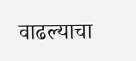वाढल्याचा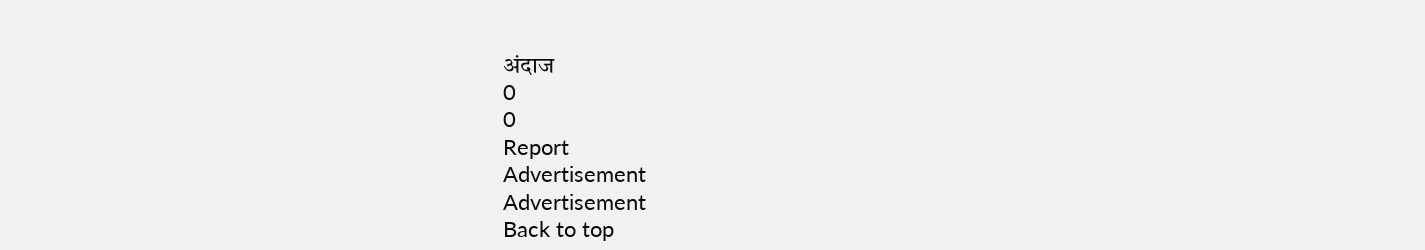अंदाज
0
0
Report
Advertisement
Advertisement
Back to top